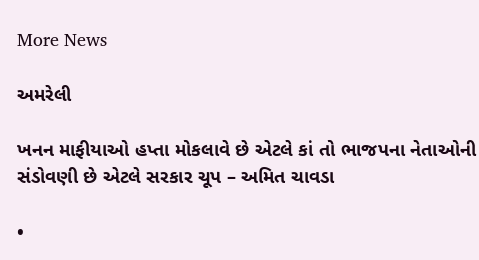More News

અમરેલી

ખનન માફીયાઓ હપ્તા મોકલાવે છે એટલે કાં તો ભાજપના નેતાઓની સંડોવણી છે એટલે સરકાર ચૂપ – અમિત ચાવડા

•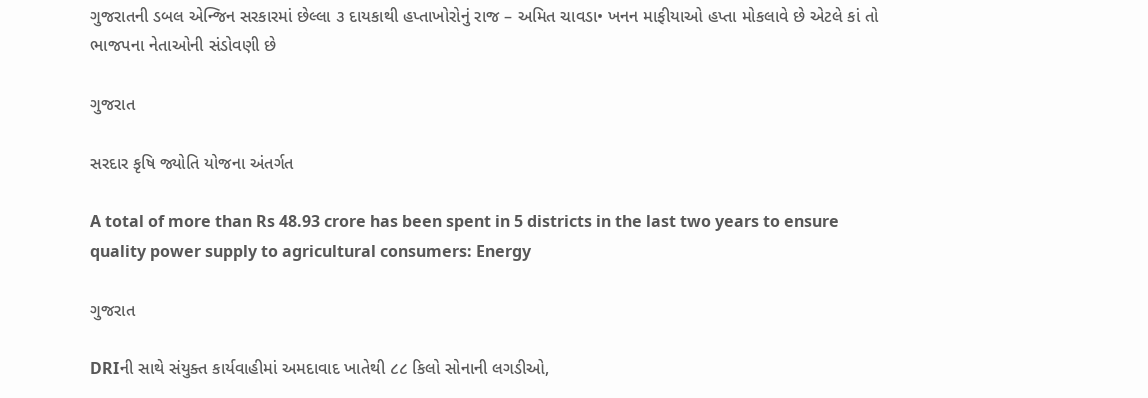ગુજરાતની ડબલ એન્જિન સરકારમાં છેલ્લા ૩ દાયકાથી હપ્તાખોરોનું રાજ – અમિત ચાવડા• ખનન માફીયાઓ હપ્તા મોકલાવે છે એટલે કાં તો ભાજપના નેતાઓની સંડોવણી છે

ગુજરાત

સરદાર કૃષિ જ્યોતિ યોજના અંતર્ગત

A total of more than Rs 48.93 crore has been spent in 5 districts in the last two years to ensure quality power supply to agricultural consumers: Energy

ગુજરાત

DRIની સાથે સંયુક્ત કાર્યવાહીમાં અમદાવાદ ખાતેથી ૮૮ કિલો સોનાની લગડીઓ,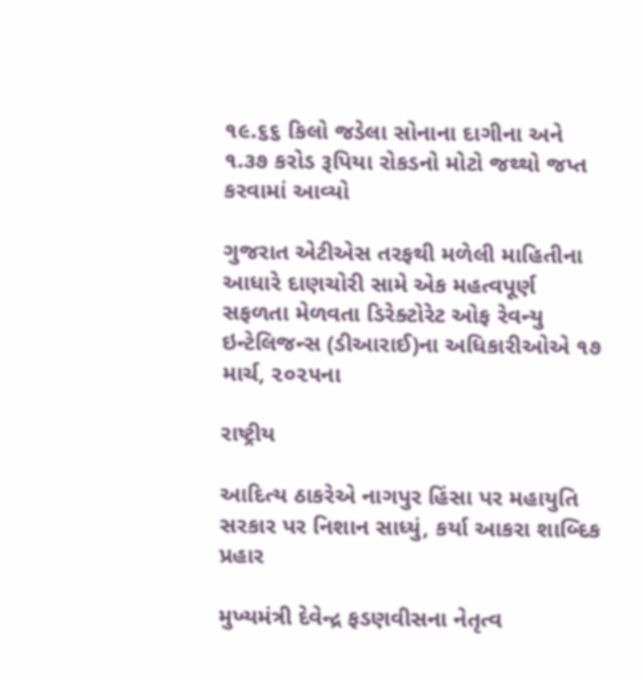૧૯.૬૬ કિલો જડેલા સોનાના દાગીના અને ૧.૩૭ કરોડ રૂપિયા રોકડનો મોટો જથ્થો જપ્ત કરવામાં આવ્યો

ગુજરાત એટીએસ તરફથી મળેલી માહિતીના આધારે દાણચોરી સામે એક મહત્વપૂર્ણ સફળતા મેળવતા ડિરેક્ટોરેટ ઓફ રેવન્યુ ઇન્ટેલિજન્સ (ડીઆરાઈ)ના અધિકારીઓએ ૧૭ માર્ચ, ૨૦૨૫ના

રાષ્ટ્રીય

આદિત્ય ઠાકરેએ નાગપુર હિંસા પર મહાયુતિ સરકાર પર નિશાન સાધ્યું, કર્યા આકરા શાબ્દિક પ્રહાર

મુખ્યમંત્રી દેવેન્દ્ર ફડણવીસના નેતૃત્વ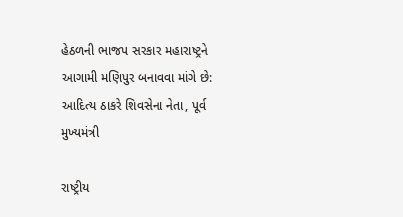હેઠળની ભાજપ સરકાર મહારાષ્ટ્રને આગામી મણિપુર બનાવવા માંગે છે: આદિત્ય ઠાકરે શિવસેના નેતા, પૂર્વ મુખ્યમંત્રી

રાષ્ટ્રીય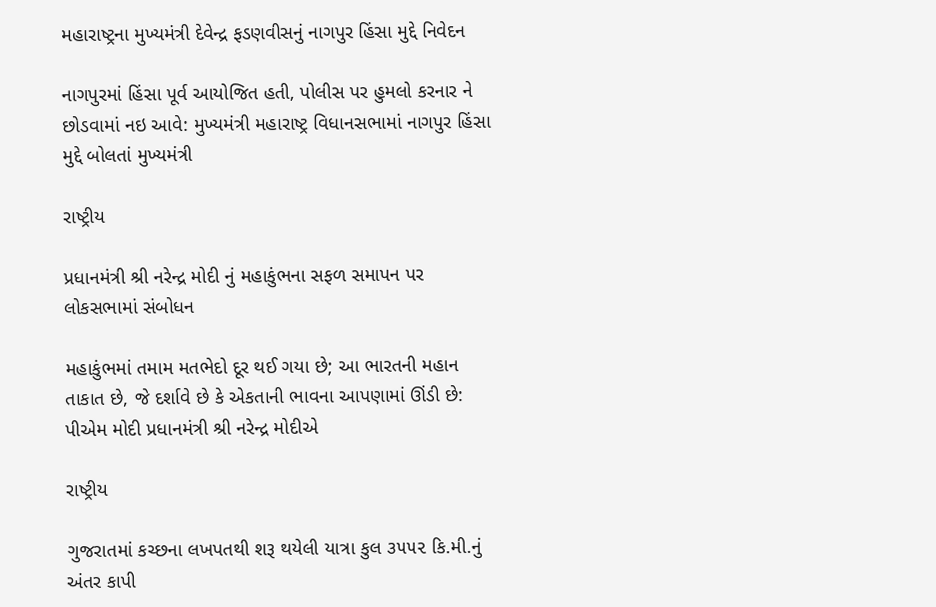મહારાષ્ટ્રના મુખ્યમંત્રી દેવેન્દ્ર ફડણવીસનું નાગપુર હિંસા મુદ્દે નિવેદન

નાગપુરમાં હિંસા પૂર્વ આયોજિત હતી, પોલીસ પર હુમલો કરનાર ને છોડવામાં નઇ આવે: મુખ્યમંત્રી મહારાષ્ટ્ર વિધાનસભામાં નાગપુર હિંસા મુદ્દે બોલતાં મુખ્યમંત્રી

રાષ્ટ્રીય

પ્રધાનમંત્રી શ્રી નરેન્દ્ર મોદી નું મહાકુંભના સફળ સમાપન પર લોકસભામાં સંબોધન

મહાકુંભમાં તમામ મતભેદો દૂર થઈ ગયા છે; આ ભારતની મહાન તાકાત છે, જે દર્શાવે છે કે એકતાની ભાવના આપણામાં ઊંડી છે: પીએમ મોદી પ્રધાનમંત્રી શ્રી નરેન્દ્ર મોદીએ

રાષ્ટ્રીય

ગુજરાતમાં કચ્છના લખપતથી શરૂ થયેલી યાત્રા કુલ ૩૫૫૨ કિ.મી.નું અંતર કાપી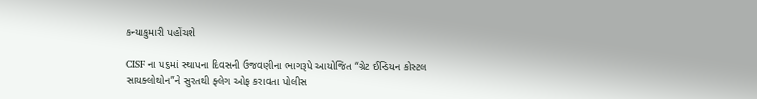કન્યાકુમારી પહોંચશે

CISF ના ૫૬માં સ્થાપના દિવસની ઉજવણીના ભાગરૂપે આયોજિત “ગ્રેટ ઈન્ડિયન કોસ્ટલ સાયક્લોથોન”ને સુરતથી ફ્લેગ ઓફ કરાવતા પોલીસ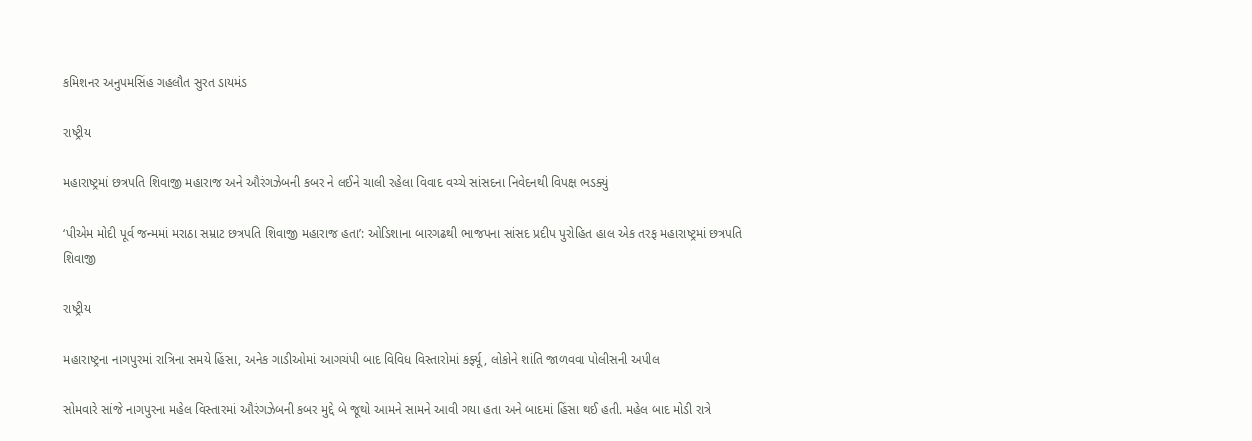કમિશનર અનુપમસિંહ ગહલૌત સુરત ડાયમંડ

રાષ્ટ્રીય

મહારાષ્ટ્રમાં છત્રપતિ શિવાજી મહારાજ અને ઔરંગઝેબની કબર ને લઈને ચાલી રહેલા વિવાદ વચ્ચે સાંસદના નિવેદનથી વિપક્ષ ભડક્યું

‘પીએમ મોદી પૂર્વ જન્મમાં મરાઠા સમ્રાટ છત્રપતિ શિવાજી મહારાજ હતા’: ઓડિશાના બારગઢથી ભાજપના સાંસદ પ્રદીપ પુરોહિત હાલ એક તરફ મહારાષ્ટ્રમાં છત્રપતિ શિવાજી

રાષ્ટ્રીય

મહારાષ્ટ્રના નાગપુરમાં રાત્રિના સમયે હિંસા, અનેક ગાડીઓમાં આગચંપી બાદ વિવિધ વિસ્તારોમાં કર્ફ્યૂ, લોકોને શાંતિ જાળવવા પોલીસની અપીલ

સોમવારે સાંજે નાગપુરના મહેલ વિસ્તારમાં ઔરંગઝેબની કબર મુદ્દે બે જૂથો આમને સામને આવી ગયા હતા અને બાદમાં હિંસા થઈ હતી. મહેલ બાદ મોડી રાત્રે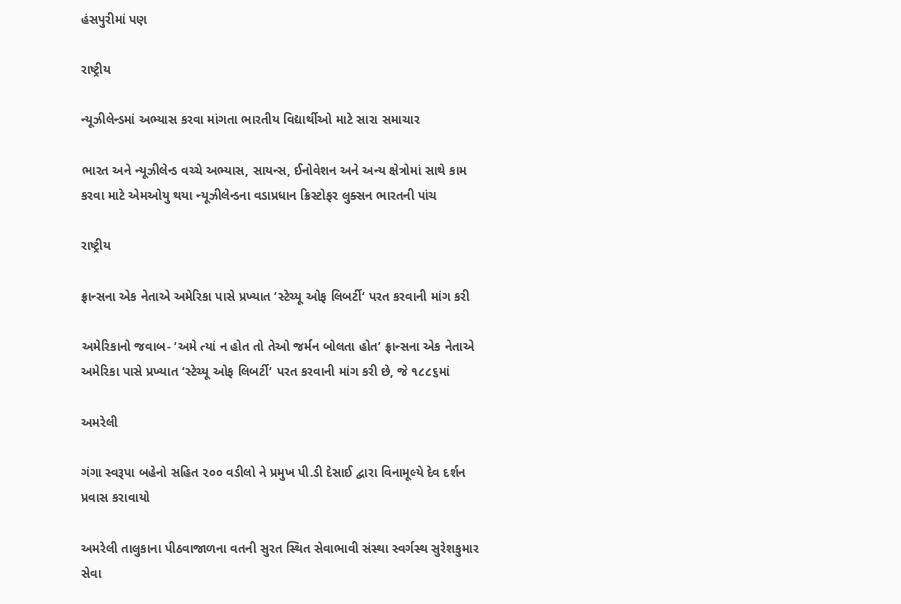હંસપુરીમાં પણ

રાષ્ટ્રીય

ન્યૂઝીલેન્ડમાં અભ્યાસ કરવા માંગતા ભારતીય વિદ્યાર્થીઓ માટે સારા સમાચાર

ભારત અને ન્યૂઝીલેન્ડ વચ્ચે અભ્યાસ, સાયન્સ, ઈનોવેશન અને અન્ય ક્ષેત્રોમાં સાથે કામ કરવા માટે એમઓયુ થયા ન્યૂઝીલેન્ડના વડાપ્રધાન ક્રિસ્ટોફર લુક્સન ભારતની પાંચ

રાષ્ટ્રીય

ફ્રાન્સના એક નેતાએ અમેરિકા પાસે પ્રખ્યાત ‘સ્ટેચ્યૂ ઓફ લિબર્ટી‘ પરત કરવાની માંગ કરી

અમેરિકાનો જવાબ- ‘અમે ત્યાં ન હોત તો તેઓ જર્મન બોલતા હોત’ ફ્રાન્સના એક નેતાએ અમેરિકા પાસે પ્રખ્યાત ‘સ્ટેચ્યૂ ઓફ લિબર્ટી‘ પરત કરવાની માંગ કરી છે, જે ૧૮૮૬માં

અમરેલી

ગંગા સ્વરૂપા બહેનો સહિત ૨૦૦ વડીલો ને પ્રમુખ પી.ડી દેસાઈ દ્વારા વિનામૂલ્યે દેવ દર્શન પ્રવાસ કરાવાયો

અમરેલી તાલુકાના પીઠવાજાળના વતની સુરત સ્થિત સેવાભાવી સંસ્થા સ્વર્ગસ્થ સુરેશકુમાર સેવા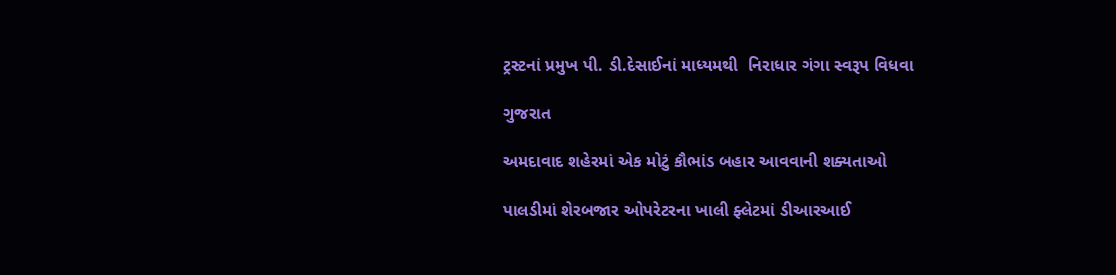ટ્રસ્ટનાં પ્રમુખ પી. ડી.દેસાઈનાં માધ્યમથી  નિરાધાર ગંગા સ્વરૂપ વિધવા

ગુજરાત

અમદાવાદ શહેરમાં એક મોટું કૌભાંડ બહાર આવવાની શક્યતાઓ

પાલડીમાં શેરબજાર ઓપરેટરના ખાલી ફ્લેટમાં ડીઆરઆઈ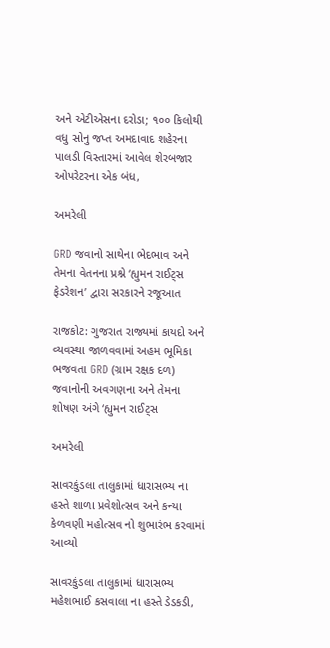અને એટીએસના દરોડા; ૧૦૦ કિલોથી વધુ સોનુ જપ્ત અમદાવાદ શહેરના પાલડી વિસ્તારમાં આવેલ શેરબજાર ઓપરેટરના એક બંધ,

અમરેલી

GRD જવાનો સાથેના ભેદભાવ અને તેમના વેતનના પ્રશ્ને ‘હ્યુમન રાઈટ્સ ફેડરેશન’ દ્વારા સરકારને રજૂઆત

રાજકોટ: ગુજરાત રાજ્યમાં કાયદો અને વ્યવસ્થા જાળવવામાં અહમ ભૂમિકા ભજવતા GRD (ગ્રામ રક્ષક દળ) જવાનોની અવગણના અને તેમના શોષણ અંગે ‘હ્યુમન રાઈટ્સ

અમરેલી

સાવરકુંડલા તાલુકામાં ધારાસભ્ય ના હસ્તે શાળા પ્રવેશોત્સવ અને કન્યા કેળવણી મહોત્સવ નો શુભારંભ કરવામાં આવ્યો

સાવરકુંડલા તાલુકામાં ધારાસભ્ય મહેશભાઈ કસવાલા ના હસ્તે ડેડકડી,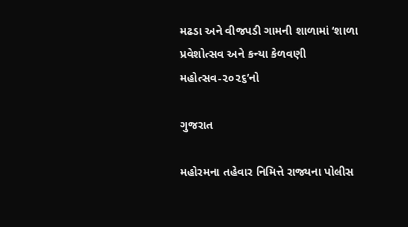મઢડા અને વીજપડી ગામની શાળામાં ‘શાળા પ્રવેશોત્સવ અને કન્યા કેળવણી મહોત્સવ-૨૦૨૬’નો

ગુજરાત

મહોરમના તહેવાર નિમિત્તે રાજ્યના પોલીસ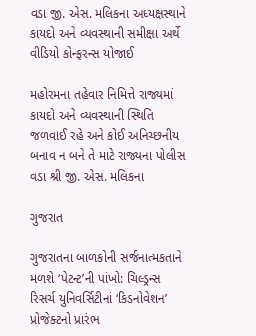વડા જી. એસ. મલિકના અધ્યક્ષસ્થાને કાયદો અને વ્યવસ્થાની સમીક્ષા અર્થે વીડિયો કોન્ફરન્સ યોજાઈ

મહોરમના તહેવાર નિમિત્તે રાજ્યમાં કાયદો અને વ્યવસ્થાની સ્થિતિ જળવાઈ રહે અને કોઈ અનિચ્છનીય બનાવ ન બને તે માટે રાજ્યના પોલીસ વડા શ્રી જી. એસ. મલિકના

ગુજરાત

ગુજરાતના બાળકોની સર્જનાત્મકતાને મળશે ‘પેટન્ટ’ની પાંખો: ચિલ્ડ્રન્સ રિસર્ચ યુનિવર્સિટીનાં ‘કિડનોવેશન’ પ્રોજેક્ટનો પ્રારંભ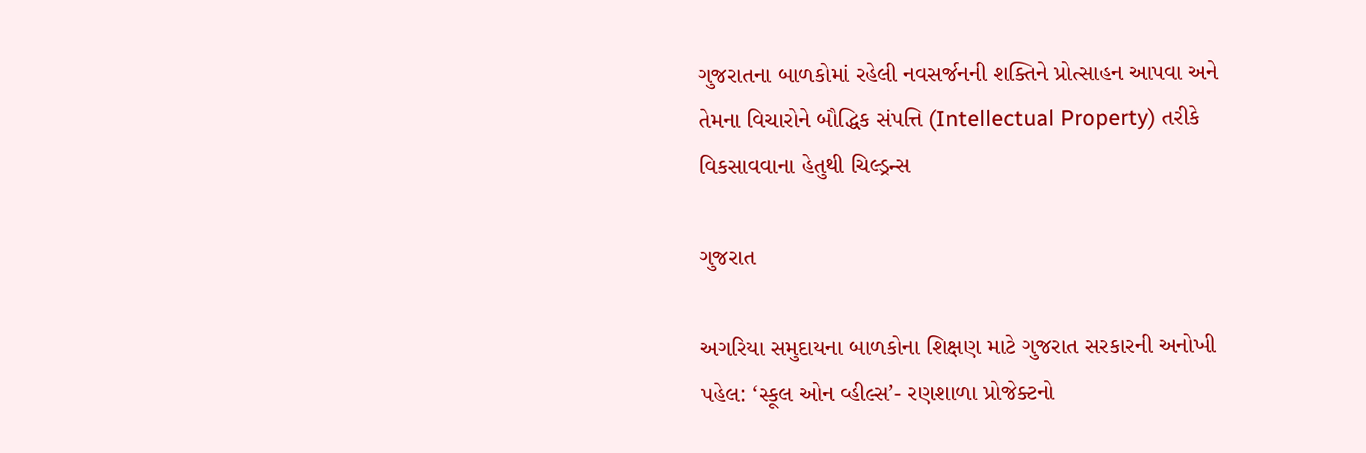ગુજરાતના બાળકોમાં રહેલી નવસર્જનની શક્તિને પ્રોત્સાહન આપવા અને તેમના વિચારોને બૌદ્ધિક સંપત્તિ (Intellectual Property) તરીકે વિકસાવવાના હેતુથી ચિલ્ડ્રન્સ

ગુજરાત

અગરિયા સમુદાયના બાળકોના શિક્ષણ માટે ગુજરાત સરકારની અનોખી પહેલ: ‘સ્કૂલ ઓન વ્હીલ્સ’- રણશાળા પ્રોજેક્ટનો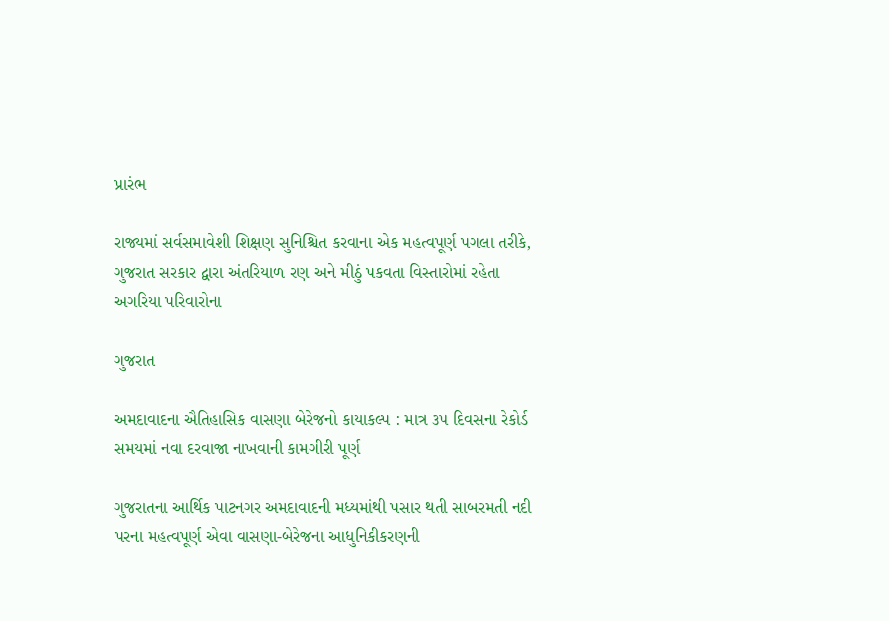પ્રારંભ

રાજ્યમાં સર્વસમાવેશી શિક્ષણ સુનિશ્ચિત કરવાના એક મહત્વપૂર્ણ પગલા તરીકે, ગુજરાત સરકાર દ્વારા અંતરિયાળ રણ અને મીઠું પકવતા વિસ્તારોમાં રહેતા અગરિયા પરિવારોના

ગુજરાત

અમદાવાદના ઐતિહાસિક વાસણા બેરેજનો કાયાકલ્પ : માત્ર ૩૫ દિવસના રેકોર્ડ સમયમાં નવા દરવાજા નાખવાની કામગીરી પૂર્ણ

ગુજરાતના આર્થિક પાટનગર અમદાવાદની મધ્યમાંથી પસાર થતી સાબરમતી નદી પરના મહત્વપૂર્ણ એવા વાસણા-બેરેજના આધુનિકીકરણની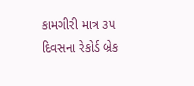કામગીરી માત્ર ૩૫ દિવસના રેકોર્ડ બ્રેક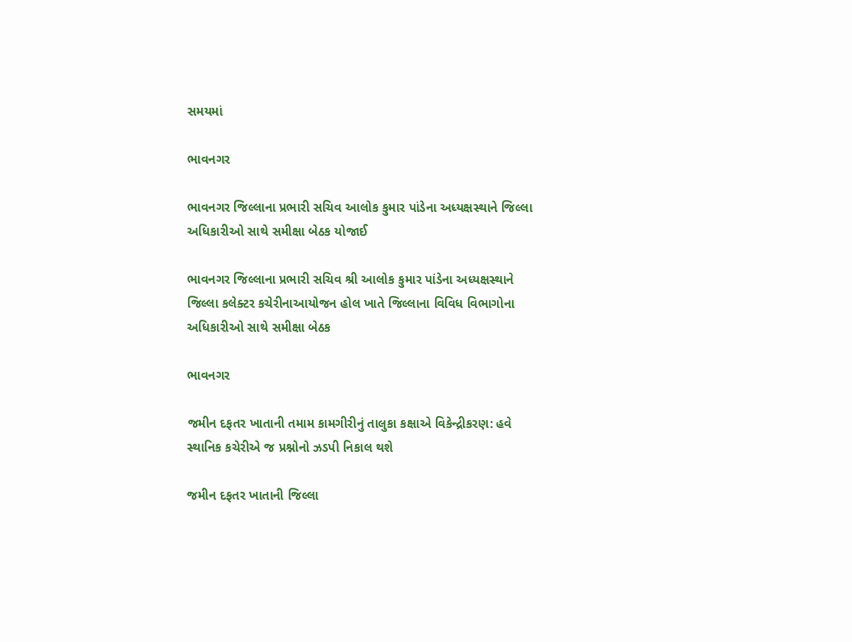સમયમાં

ભાવનગર

ભાવનગર જિલ્લાના પ્રભારી સચિવ આલોક કુમાર પાંડેના અધ્યક્ષસ્થાને જિલ્લા અધિકારીઓ સાથે સમીક્ષા બેઠક યોજાઈ

ભાવનગર જિલ્લાના પ્રભારી સચિવ શ્રી આલોક કુમાર પાંડેના અધ્યક્ષસ્થાને જિલ્લા કલેક્ટર કચેરીનાઆયોજન હોલ ખાતે જિલ્લાના વિવિધ વિભાગોના અધિકારીઓ સાથે સમીક્ષા બેઠક

ભાવનગર

જમીન દફતર ખાતાની તમામ કામગીરીનું તાલુકા કક્ષાએ વિકેન્દ્રીકરણ: હવે સ્થાનિક કચેરીએ જ પ્રશ્નોનો ઝડપી નિકાલ થશે

જમીન દફતર ખાતાની જિલ્લા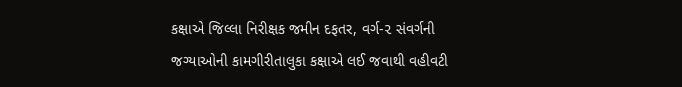કક્ષાએ જિલ્લા નિરીક્ષક જમીન દફતર, વર્ગ-૨ સંવર્ગની જગ્યાઓની કામગીરીતાલુકા કક્ષાએ લઈ જવાથી વહીવટી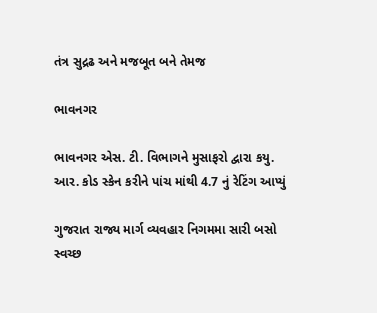તંત્ર સુદ્રઢ અને મજબૂત બને તેમજ

ભાવનગર

ભાવનગર એસ. ટી. વિભાગને મુસાફરો દ્વારા કયુ. આર. કોડ સ્કેન કરીને પાંચ માંથી 4.7 નું રેટિંગ આપ્યું

ગુજરાત રાજ્ય માર્ગ વ્યવહાર નિગમમા સારી બસો સ્વચ્છ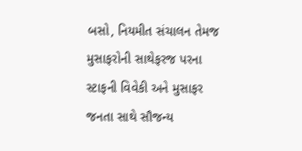બસો, નિયમીત સંચાલન તેમજ મુસાફરોની સાથેફરજ પરના સ્ટાફની વિવેકી અને મુસાફર જનતા સાથે સૌજન્ય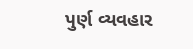પુર્ણ વ્યવહાર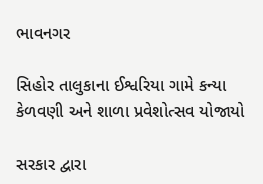ભાવનગર

સિહોર તાલુકાના ઈશ્વરિયા ગામે કન્યા કેળવણી અને શાળા પ્રવેશોત્સવ યોજાયો

સરકાર દ્વારા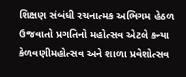શિક્ષણ સંબંધી રચનાત્મક અભિગમ હેઠળ ઉજવાતો પ્રગતિનો મહોત્સવ એટલે કન્યા કેળવણીમહોત્સવ અને શાળા પ્રવેશોત્સવ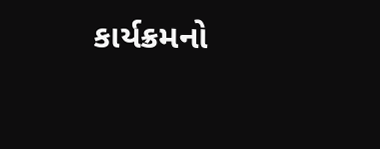કાર્યક્રમનો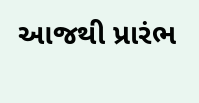આજથી પ્રારંભ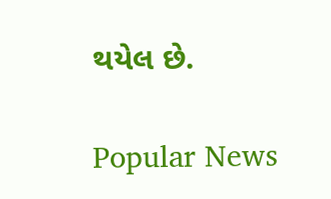થયેલ છે.

Popular News